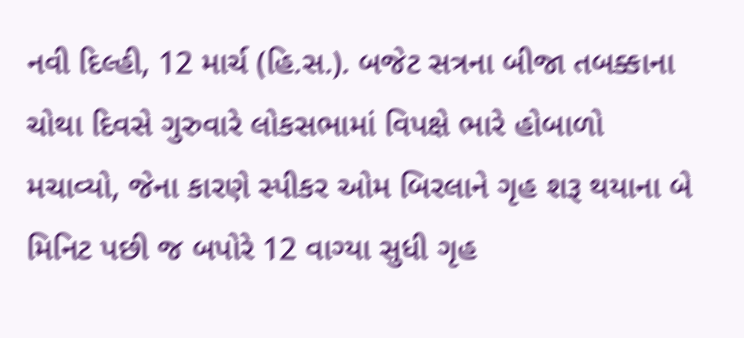નવી દિલ્હી, 12 માર્ચ (હિ.સ.). બજેટ સત્રના બીજા તબક્કાના ચોથા દિવસે ગુરુવારે લોકસભામાં વિપક્ષે ભારે હોબાળો મચાવ્યો, જેના કારણે સ્પીકર ઓમ બિરલાને ગૃહ શરૂ થયાના બે મિનિટ પછી જ બપોરે 12 વાગ્યા સુધી ગૃહ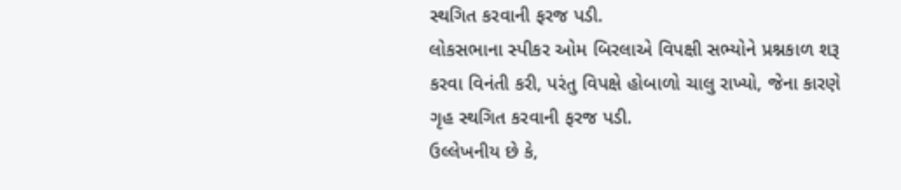સ્થગિત કરવાની ફરજ પડી.
લોકસભાના સ્પીકર ઓમ બિરલાએ વિપક્ષી સભ્યોને પ્રશ્નકાળ શરૂ કરવા વિનંતી કરી, પરંતુ વિપક્ષે હોબાળો ચાલુ રાખ્યો, જેના કારણે ગૃહ સ્થગિત કરવાની ફરજ પડી.
ઉલ્લેખનીય છે કે,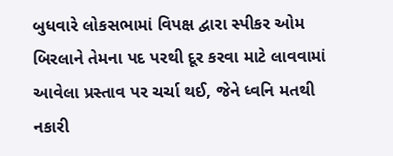બુધવારે લોકસભામાં વિપક્ષ દ્વારા સ્પીકર ઓમ બિરલાને તેમના પદ પરથી દૂર કરવા માટે લાવવામાં આવેલા પ્રસ્તાવ પર ચર્ચા થઈ, જેને ધ્વનિ મતથી નકારી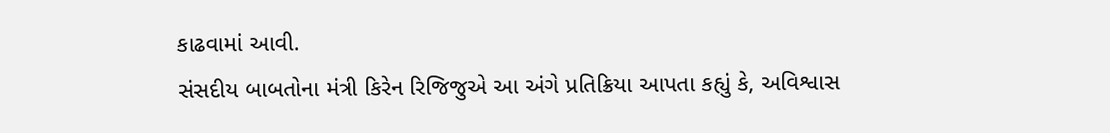કાઢવામાં આવી.
સંસદીય બાબતોના મંત્રી કિરેન રિજિજુએ આ અંગે પ્રતિક્રિયા આપતા કહ્યું કે, અવિશ્વાસ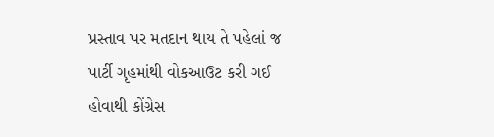પ્રસ્તાવ પર મતદાન થાય તે પહેલાં જ પાર્ટી ગૃહમાંથી વોકઆઉટ કરી ગઈ હોવાથી કોંગ્રેસ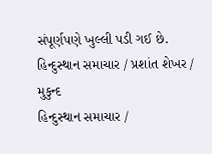સંપૂર્ણપણે ખુલ્લી પડી ગઈ છે.
હિન્દુસ્થાન સમાચાર / પ્રશાંત શેખર / મુકુન્દ
હિન્દુસ્થાન સમાચાર /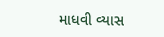માધવી વ્યાસ